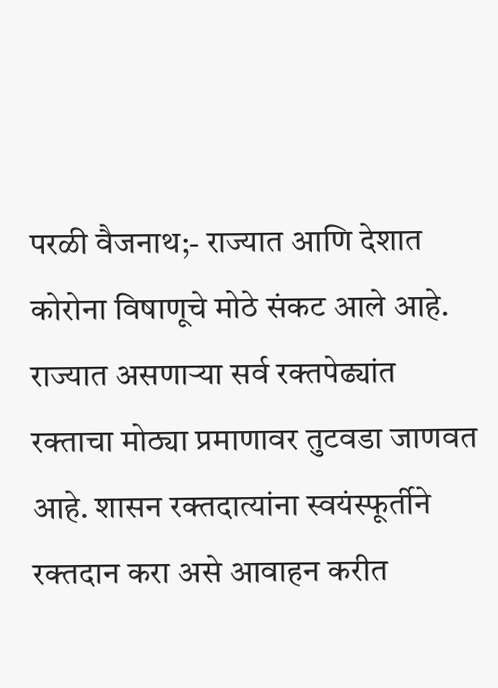परळी वैजनाथ;- राज्यात आणि देशात कोरोना विषाणूचे मोठे संकट आले आहे. राज्यात असणाऱ्या सर्व रक्तपेढ्यांत रक्ताचा मोठ्या प्रमाणावर तुटवडा जाणवत आहे. शासन रक्तदात्यांना स्वयंस्फूर्तीने रक्तदान करा असे आवाहन करीत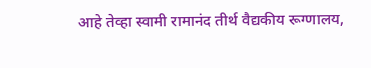आहे तेव्हा स्वामी रामानंद तीर्थ वैद्यकीय रूग्णालय,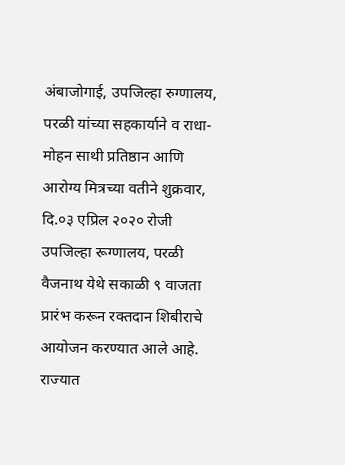अंबाजोगाई, उपजिल्हा रुग्णालय, परळी यांच्या सहकार्याने व राधा-मोहन साथी प्रतिष्ठान आणि आरोग्य मित्रच्या वतीने शुक्रवार, दि.०३ एप्रिल २०२० रोजी उपजिल्हा रूग्णालय, परळी वैजनाथ येथे सकाळी ९ वाजता प्रारंभ करून रक्तदान शिबीराचे आयोजन करण्यात आले आहे.
राज्यात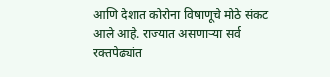आणि देशात कोरोना विषाणूचे मोठे संकट आले आहे. राज्यात असणाऱ्या सर्व रक्तपेढ्यांत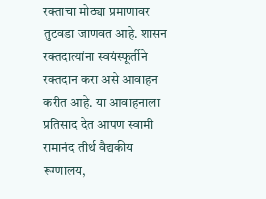रक्ताचा मोठ्या प्रमाणावर तुटवडा जाणवत आहे. शासन रक्तदात्यांना स्वयंस्फूर्तीने रक्तदान करा असे आवाहन करीत आहे. या आवाहनाला प्रतिसाद देत आपण स्वामी रामानंद तीर्थ वैद्यकीय रूग्णालय,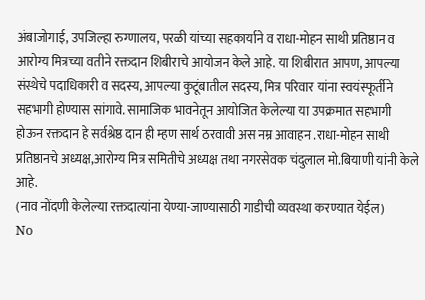अंबाजोगाई, उपजिल्हा रुग्णालय, परळी यांच्या सहकार्याने व राधा-मोहन साथी प्रतिष्ठान व आरोग्य मित्रच्या वतीने रक्तदान शिबीराचे आयोजन केले आहे. या शिबीरात आपण, आपल्या संस्थेचे पदाधिकारी व सदस्य, आपल्या कुटूंबातील सदस्य, मित्र परिवार यांना स्वयंस्फूर्तीने सहभागी होण्यास सांगावे. सामाजिक भावनेतून आयोजित केलेल्या या उपक्रमात सहभागी होऊन रक्तदान हे सर्वश्रेष्ठ दान ही म्हण सार्थ ठरवावी अस नम्र आवाहन .राधा-मोहन साथी प्रतिष्ठानचे अध्यक्ष,आरोग्य मित्र समितीचे अध्यक्ष तथा नगरसेवक चंदुलाल मो.बियाणी यांनी केले आहे.
(नाव नोंदणी केलेल्या रक्तदात्यांना येण्या-जाण्यासाठी गाडीची व्यवस्था करण्यात येईल)
No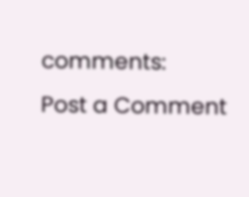comments:
Post a Comment